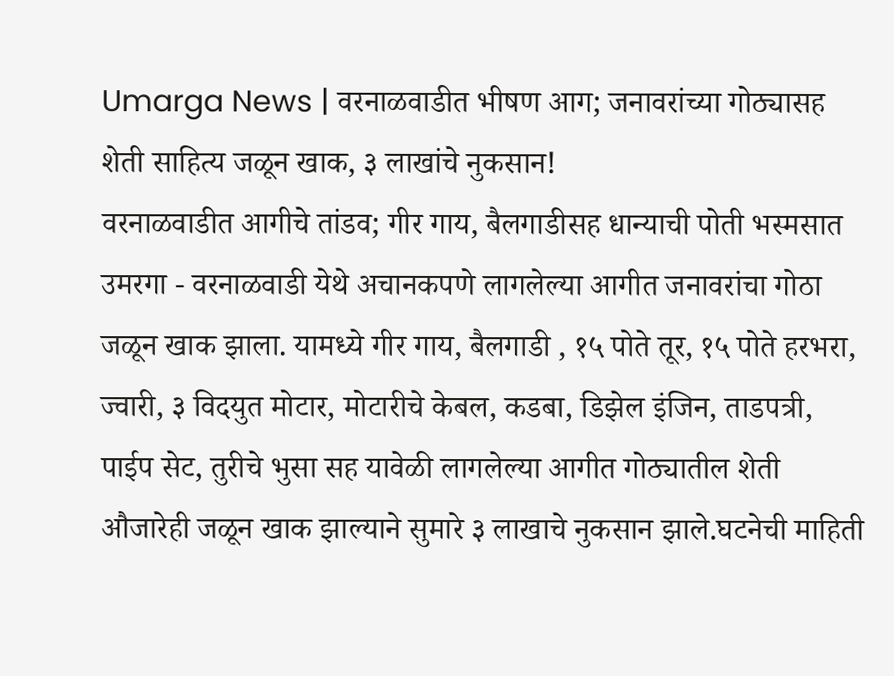Umarga News | वरनाळवाडीत भीषण आग; जनावरांच्या गोठ्यासह शेती साहित्य जळून खाक, ३ लाखांचे नुकसान!
वरनाळवाडीत आगीचे तांडव; गीर गाय, बैलगाडीसह धान्याची पोती भस्मसात
उमरगा - वरनाळवाडी येथे अचानकपणे लागलेल्या आगीत जनावरांचा गोठा जळून खाक झाला. यामध्ये गीर गाय, बैलगाडी , १५ पोते तूर, १५ पोते हरभरा, ज्वारी, ३ विदयुत मोटार, मोटारीचे केबल, कडबा, डिझेल इंजिन, ताडपत्री, पाईप सेट, तुरीचे भुसा सह यावेळी लागलेल्या आगीत गोठ्यातील शेती औजारेही जळून खाक झाल्याने सुमारे ३ लाखाचे नुकसान झाले.घटनेची माहिती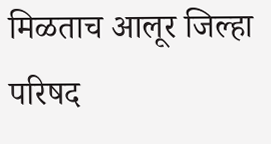मिळताच आलूर जिल्हा परिषद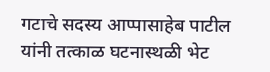गटाचे सदस्य आप्पासाहेब पाटील यांनी तत्काळ घटनास्थळी भेट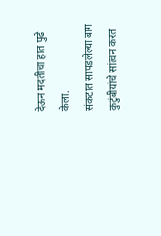देऊन मदतीचा हात पुढे केला.
संकटात सापडलेल्या बाग कुटुंबीयांचे सांत्वन करत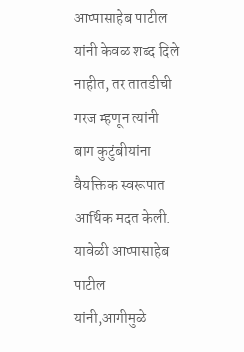आप्पासाहेब पाटील यांनी केवळ शब्द दिले नाहीत, तर तातडीची गरज म्हणून त्यांनी बाग कुटुंबीयांना वैयक्तिक स्वरूपात आर्थिक मदत केली. यावेळी आप्पासाहेब पाटील यांनी,आगीमुळे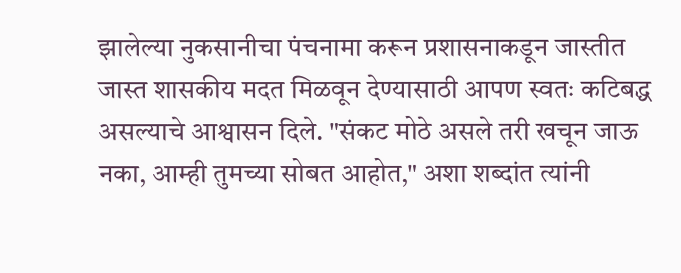झालेल्या नुकसानीचा पंचनामा करून प्रशासनाकडून जास्तीत जास्त शासकीय मदत मिळवून देण्यासाठी आपण स्वतः कटिबद्ध असल्याचे आश्वासन दिले. "संकट मोठे असले तरी खचून जाऊ नका, आम्ही तुमच्या सोबत आहोत," अशा शब्दांत त्यांनी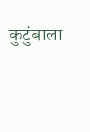कुटुंबाला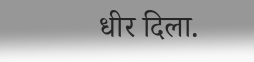धीर दिला.